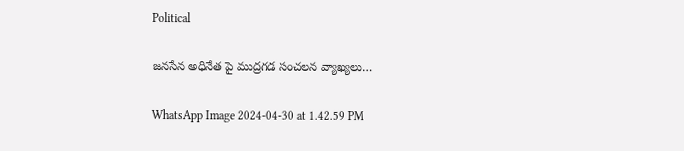Political

జనసేన అధినేత పై ముద్రగడ సంచలన వ్యాఖ్యలు…

WhatsApp Image 2024-04-30 at 1.42.59 PM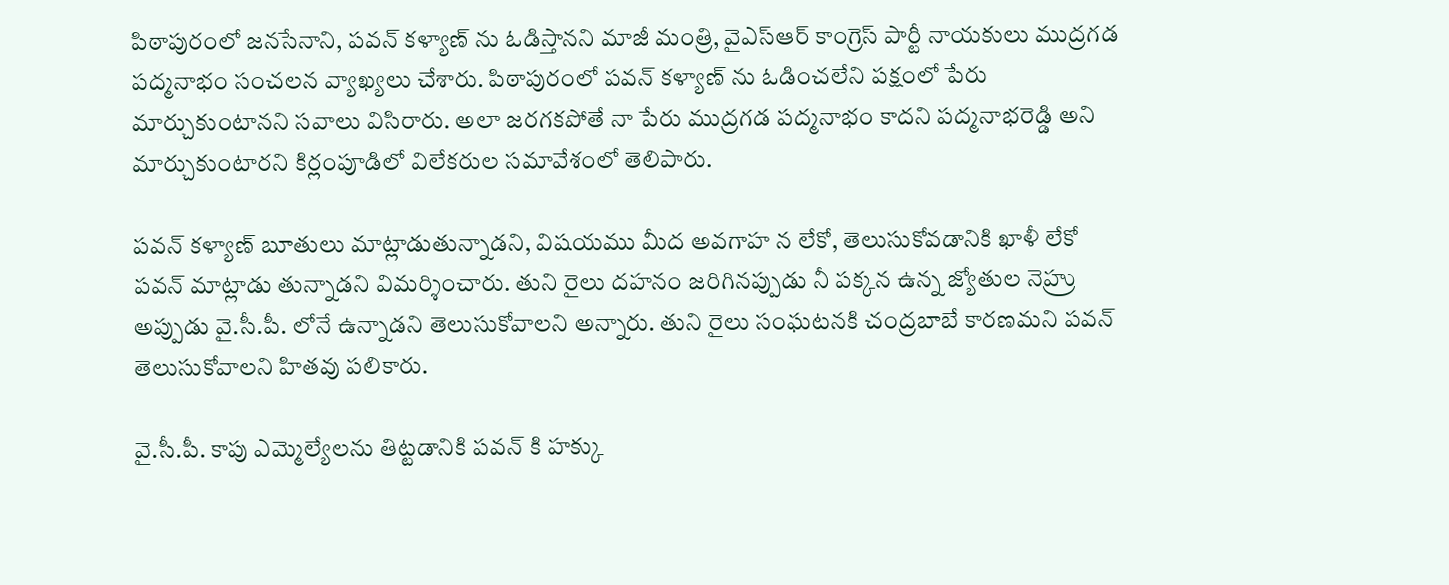పిఠాపురంలో జనసేనాని, పవన్ కళ్యాణ్ ను ఓడిస్తానని మాజీ మంత్రి, వైఎస్ఆర్ కాంగ్రెస్ పార్టీ నాయకులు ముద్రగడ పద్మనాభం సంచలన వ్యాఖ్యలు చేశారు. పిఠాపురంలో పవన్ కళ్యాణ్ ను ఓడించలేని పక్షంలో పేరు మార్చుకుంటానని సవాలు విసిరారు. అలా జరగకపోతే నా పేరు ముద్రగడ పద్మనాభం కాదని పద్మనాభరెడ్డి అని మార్చుకుంటారని కిర్లంపూడిలో విలేకరుల సమావేశంలో తెలిపారు.

పవన్ కళ్యాణ్ బూతులు మాట్లాడుతున్నాడని, విషయము మీద అవగాహ న లేకో, తెలుసుకోవడానికి ఖాళీ లేకో పవన్ మాట్లాడు తున్నాడని విమర్శించారు. తుని రైలు దహనం జరిగినప్పుడు నీ పక్కన ఉన్న జ్యోతుల నెహ్రు అప్పుడు వై.సీ.పీ. లోనే ఉన్నాడని తెలుసుకోవాలని అన్నారు. తుని రైలు సంఘటనకి చంద్రబాబే కారణమని పవన్ తెలుసుకోవాలని హితవు పలికారు.

వై.సీ.పీ. కాపు ఎమ్మెల్యేలను తిట్టడానికి పవన్ కి హక్కు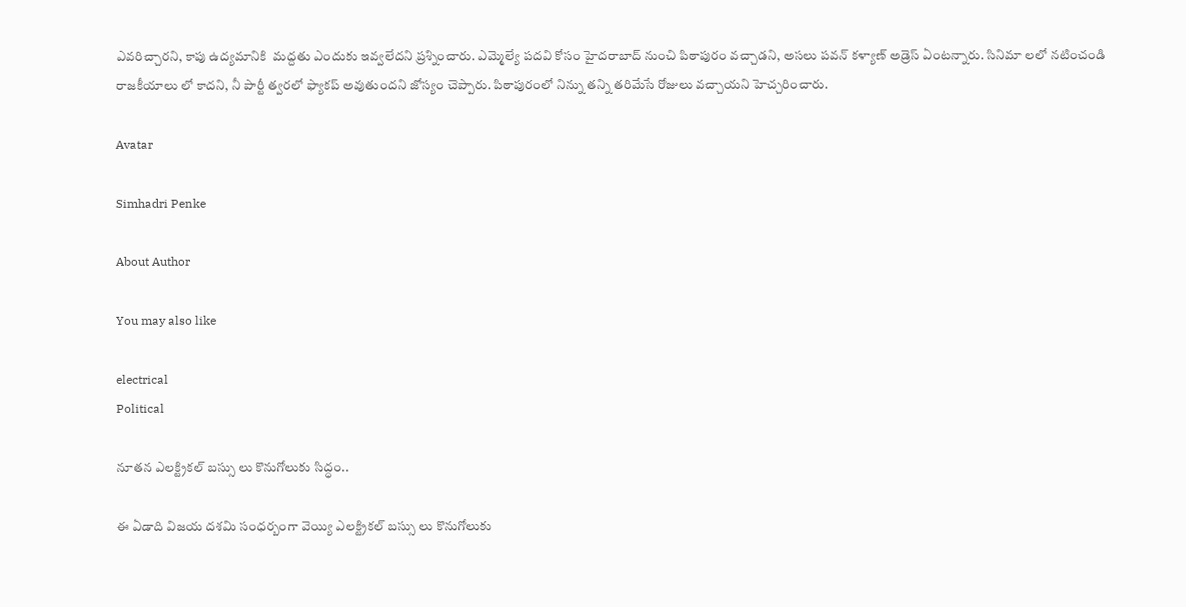ఎవరిచ్చారని, కాపు ఉద్యమానికి  మద్దతు ఎందుకు ఇవ్వలేదని ప్రశ్నించారు. ఎమ్మెల్యే పదవి కోసం హైదరాబాద్ నుంచి పిఠాపురం వచ్చాడని, అసలు పవన్ కళ్యాణ్ అడ్రెస్ ఏంటన్నారు. సినిమా లలో నటించండి రాజకీయాలు లో కాదని, నీ పార్టీ త్వరలో ఫ్యాకప్ అవుతుందని జోస్యం చెప్పారు. పిఠాపురంలో నిన్ను తన్ని తరిమేసే రోజులు వచ్చాయని హెచ్చరించారు.

Avatar

Simhadri Penke

About Author

You may also like

electrical
Political

నూతన ఎలక్ట్రికల్ బస్సు లు కొనుగోలుకు సిద్ధం..

ఈ ఏడాది విజయ దశమి సంధర్బంగా వెయ్యి ఎలక్ట్రికల్ బస్సు లు కొనుగోలుకు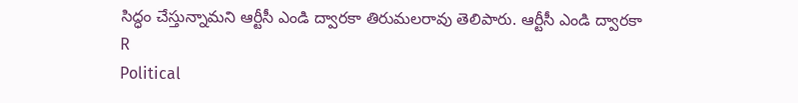సిద్ధం చేస్తున్నామని ఆర్టీసీ ఎండి ద్వారకా తిరుమలరావు తెలిపారు. ఆర్టీసీ ఎండి ద్వారకా
R
Political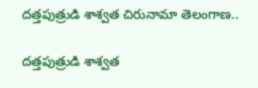దత్తపుత్రుడి శాశ్వత చిరునామా తెలంగాణ..

దత్తపుత్రుడి శాశ్వత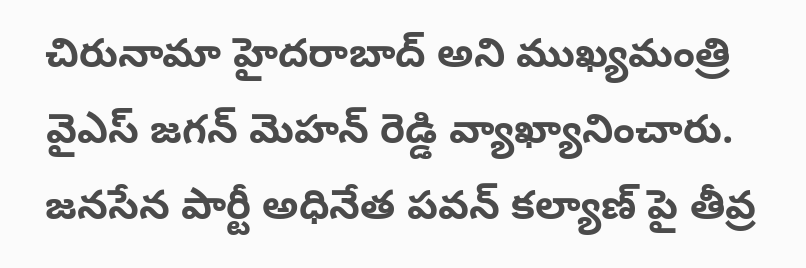చిరునామా హైదరాబాద్ అని ముఖ్యమంత్రి వైఎస్ జగన్ మెహన్ రెడ్డి వ్యాఖ్యానించారు. జనసేన పార్టీ అధినేత పవన్ కల్యాణ్ పై తీవ్ర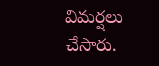విమర్షలు చేసారు.